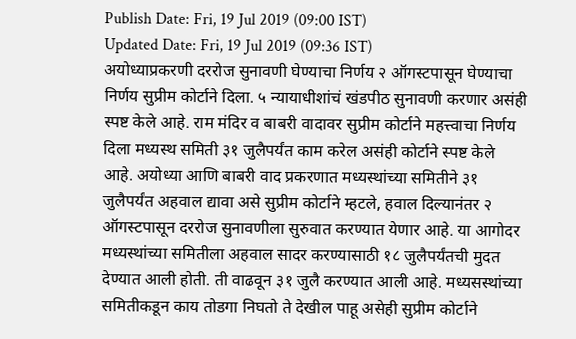Publish Date: Fri, 19 Jul 2019 (09:00 IST)
Updated Date: Fri, 19 Jul 2019 (09:36 IST)
अयोध्याप्रकरणी दररोज सुनावणी घेण्याचा निर्णय २ ऑगस्टपासून घेण्याचा निर्णय सुप्रीम कोर्टाने दिला. ५ न्यायाधीशांचं खंडपीठ सुनावणी करणार असंही स्पष्ट केले आहे. राम मंदिर व बाबरी वादावर सुप्रीम कोर्टाने महत्त्वाचा निर्णय दिला मध्यस्थ समिती ३१ जुलैपर्यंत काम करेल असंही कोर्टाने स्पष्ट केले आहे. अयोध्या आणि बाबरी वाद प्रकरणात मध्यस्थांच्या समितीने ३१ जुलैपर्यंत अहवाल द्यावा असे सुप्रीम कोर्टाने म्हटले, हवाल दिल्यानंतर २ ऑगस्टपासून दररोज सुनावणीला सुरुवात करण्यात येणार आहे. या आगोदर मध्यस्थांच्या समितीला अहवाल सादर करण्यासाठी १८ जुलैपर्यंतची मुदत देण्यात आली होती. ती वाढवून ३१ जुलै करण्यात आली आहे. मध्यसस्थांच्या समितीकडून काय तोडगा निघतो ते देखील पाहू असेही सुप्रीम कोर्टाने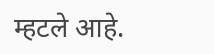म्हटले आहे.